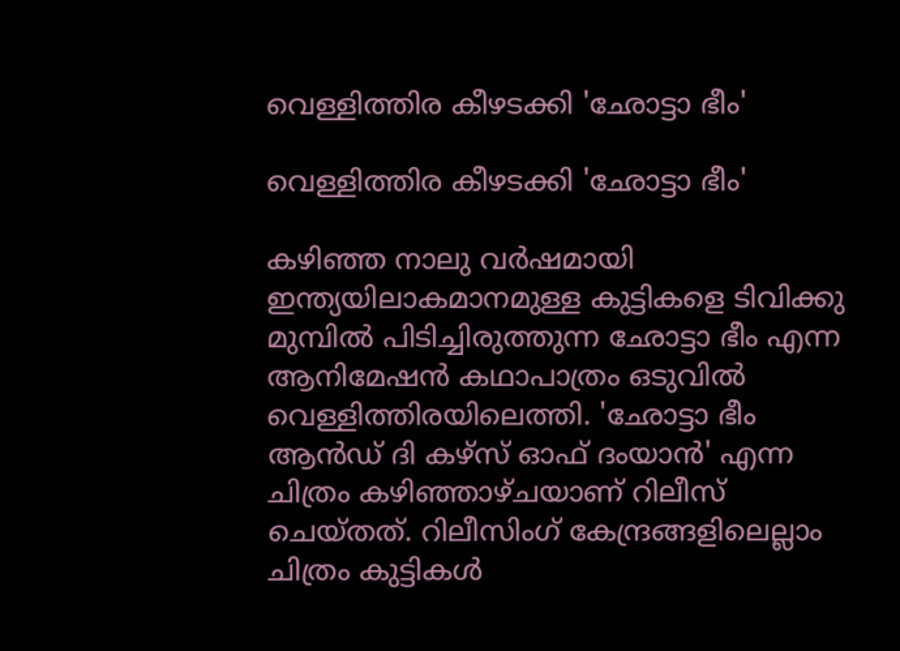വെള്ളിത്തിര കീഴടക്കി 'ഛോട്ടാ ഭീം'

വെള്ളിത്തിര കീഴടക്കി 'ഛോട്ടാ ഭീം'

കഴിഞ്ഞ നാലു വര്‍ഷമായി ഇന്ത്യയിലാകമാനമുള്ള കുട്ടികളെ ടിവിക്കു മുമ്പില്‍ പിടിച്ചിരുത്തുന്ന ഛോട്ടാ ഭീം എന്ന ആനിമേഷന്‍ കഥാപാത്രം ഒടുവില്‍ വെള്ളിത്തിരയിലെത്തി. 'ഛോട്ടാ ഭീം ആന്‍ഡ് ദി കഴ്സ് ഓഫ് ദംയാന്‍' എന്ന ചിത്രം കഴിഞ്ഞാഴ്ചയാണ് റിലീസ് ചെയ്തത്. റിലീസിംഗ് കേന്ദ്രങ്ങളിലെല്ലാം ചിത്രം കുട്ടികള്‍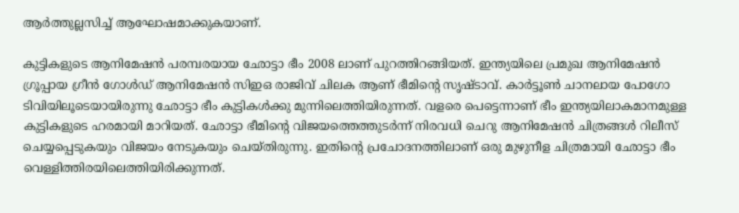ആര്‍ത്തുല്ലസിച്ച് ആഘോഷമാക്കുകയാണ്.

കുട്ടികളുടെ ആനിമേഷന്‍ പരമ്പരയായ ഛോട്ടാ ഭീം 2008 ലാണ് പുറത്തിറങ്ങിയത്. ഇന്ത്യയിലെ പ്രമുഖ ആനിമേഷന്‍ ഗ്രൂപ്പായ ഗ്രീന്‍ ഗോള്‍ഡ് ആനിമേഷന്‍ സിഇഒ രാജിവ് ചിലക ആണ് ഭീമിന്റെ സൃഷ്ടാവ്. കാര്‍ട്ടൂണ്‍ ചാനലായ പോഗോ ടിവിയിലൂടെയായിരുന്നു ഛോട്ടാ ഭീം കുട്ടികള്‍ക്കു മുന്നിലെത്തിയിരുന്നത്. വളരെ പെട്ടെന്നാണ് ഭീം ഇന്ത്യയിലാകമാനമുള്ള കുട്ടികളുടെ ഹരമായി മാറിയത്. ഛോട്ടാ ഭീമിന്റെ വിജയത്തെത്തുടര്‍ന്ന് നിരവധി ചെറു ആനിമേഷന്‍ ചിത്രങ്ങള്‍ റിലീസ് ചെയ്യപ്പെടുകയും വിജയം നേടുകയും ചെയ്തിരുന്നു. ഇതിന്റെ പ്രചോദനത്തിലാണ് ഒരു മുഴുനീള ചിത്രമായി ഛോട്ടാ ഭീം വെള്ളിത്തിരയിലെത്തിയിരിക്കുന്നത്.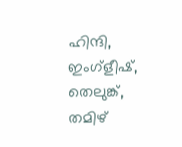ഹിന്ദി, ഇംഗ്ളീഷ്, തെലുങ്ക്, തമിഴ്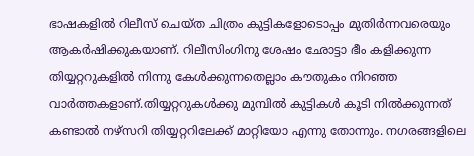ഭാഷകളില്‍ റിലീസ് ചെയ്ത ചിത്രം കുട്ടികളോടൊപ്പം മുതിര്‍ന്നവരെയും ആകര്‍ഷിക്കുകയാണ്. റിലീസിംഗിനു ശേഷം ഛോട്ടാ ഭീം കളിക്കുന്ന തിയ്യറ്ററുകളില്‍ നിന്നു കേള്‍ക്കുന്നതെല്ലാം കൗതുകം നിറഞ്ഞ വാര്‍ത്തകളാണ്.തിയ്യറ്ററുകള്‍ക്കു മുമ്പില്‍ കുട്ടികള്‍ കൂടി നില്‍ക്കുന്നത് കണ്ടാല്‍ നഴ്സറി തിയ്യറ്ററിലേക്ക് മാറ്റിയോ എന്നു തോന്നും. നഗരങ്ങളിലെ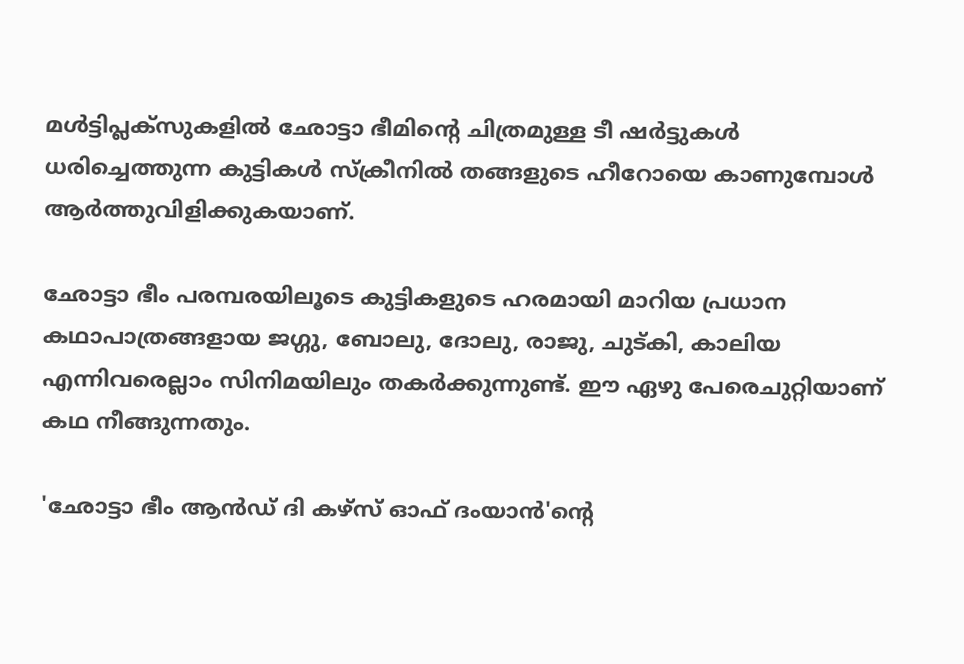മള്‍ട്ടിപ്ലക്സുകളില്‍ ഛോട്ടാ ഭീമിന്റെ ചിത്രമുള്ള ടീ ഷര്‍ട്ടുകള്‍ ധരിച്ചെത്തുന്ന കുട്ടികള്‍ സ്ക്രീനില്‍ തങ്ങളുടെ ഹീറോയെ കാണുമ്പോള്‍ ആര്‍ത്തുവിളിക്കുകയാണ്.

ഛോട്ടാ ഭീം പരമ്പരയിലൂടെ കുട്ടികളുടെ ഹരമായി മാറിയ പ്രധാന കഥാപാത്രങ്ങളായ ജഗ്ഗു, ബോലു, ദോലു, രാജു, ചുട്കി, കാലിയ എന്നിവരെല്ലാം സിനിമയിലും തകര്‍ക്കുന്നുണ്ട്. ഈ ഏഴു പേരെചുറ്റിയാണ് കഥ നീങ്ങുന്നതും.

'ഛോട്ടാ ഭീം ആന്‍ഡ് ദി കഴ്സ് ഓഫ് ദംയാന്‍'ന്റെ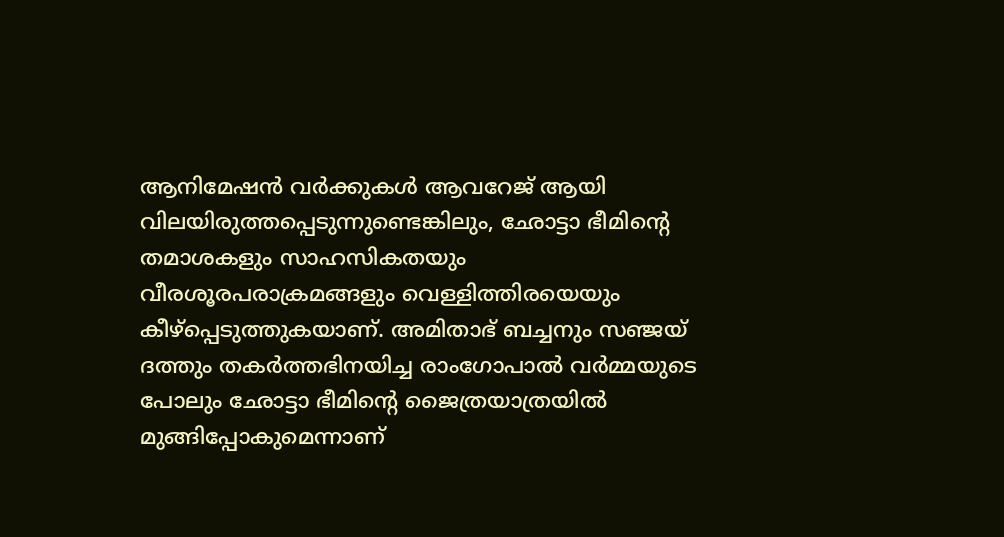ആനിമേഷന്‍ വര്‍ക്കുകള്‍ ആവറേജ് ആയി വിലയിരുത്തപ്പെടുന്നുണ്ടെങ്കിലും, ഛോട്ടാ ഭീമിന്റെ തമാശകളും സാഹസികതയും വീരശൂരപരാക്രമങ്ങളും വെള്ളിത്തിരയെയും കീഴ്പ്പെടുത്തുകയാണ്. അമിതാഭ് ബച്ചനും സഞ്ജയ് ദത്തും തകര്‍ത്തഭിനയിച്ച രാംഗോപാല്‍ വര്‍മ്മയുടെ പോലും ഛോട്ടാ ഭീമിന്റെ ജൈത്രയാത്രയില്‍ മുങ്ങിപ്പോകുമെന്നാണ്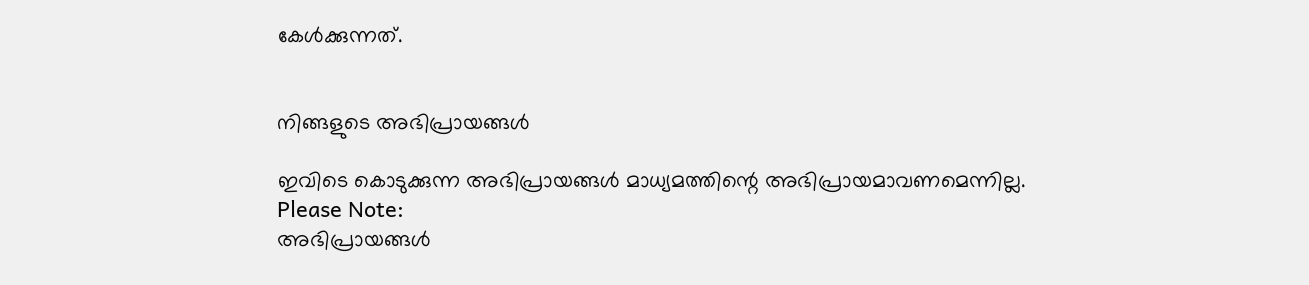കേള്‍ക്കുന്നത്.


നിങ്ങളുടെ അഭിപ്രായങ്ങള്‍

ഇവിടെ കൊടുക്കുന്ന അഭിപ്രായങ്ങള്‍ മാധ്യമത്തിന്റെ അഭിപ്രായമാവണമെന്നില്ല.
Please Note:
അഭിപ്രായങ്ങള്‍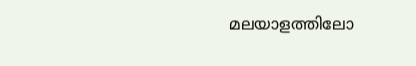മലയാളത്തിലോ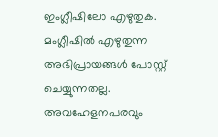ഇംഗ്ലീഷിലോ എഴുതുക. മംഗ്ലീഷില്‍ എഴുതുന്ന അഭിപ്രായങ്ങള്‍ പോസ്റ്റ് ചെയ്യുന്നതല്ല. അവഹേളനപരവും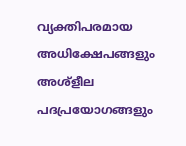വ്യക്തിപരമായ അധിക്ഷേപങ്ങളും അശ്ളീല പദപ്രയോഗങ്ങളും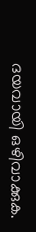ദയവായി ഒഴിവാക്കുക.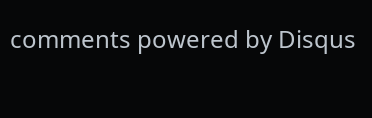comments powered by Disqus